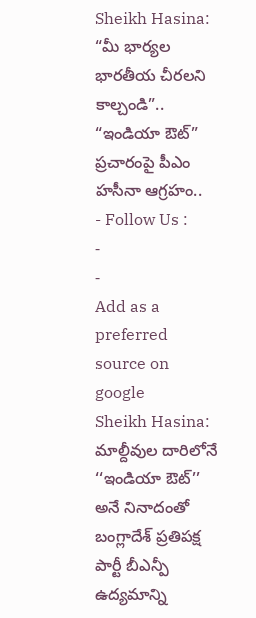Sheikh Hasina: “మీ భార్యల భారతీయ చీరలని కాల్చండి”.. “ఇండియా ఔట్” ప్రచారంపై పీఎం హసీనా ఆగ్రహం..
- Follow Us :
-
-
Add as a preferred
source on google
Sheikh Hasina: మాల్దీవుల దారిలోనే ‘‘ఇండియా ఔట్’’ అనే నినాదంతో బంగ్లాదేశ్ ప్రతిపక్ష పార్టీ బీఎన్పీ ఉద్యమాన్ని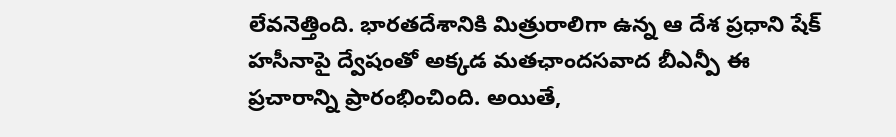లేవనెత్తింది. భారతదేశానికి మిత్రురాలిగా ఉన్న ఆ దేశ ప్రధాని షేక్ హసీనాపై ద్వేషంతో అక్కడ మతఛాందసవాద బీఎన్పీ ఈ ప్రచారాన్ని ప్రారంభించింది. అయితే,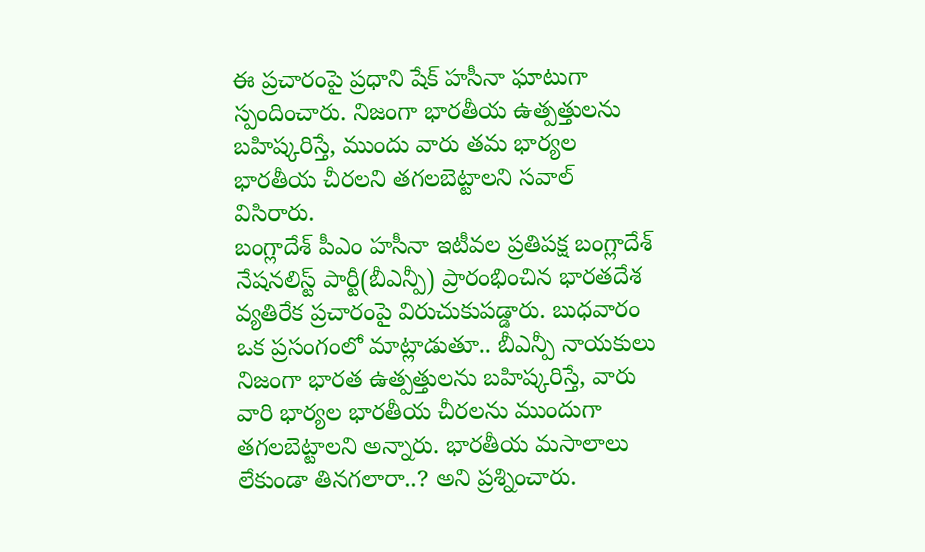ఈ ప్రచారంపై ప్రధాని షేక్ హసీనా ఘాటుగా స్పందించారు. నిజంగా భారతీయ ఉత్పత్తులను బహిష్కరిస్తే, ముందు వారు తమ భార్యల భారతీయ చీరలని తగలబెట్టాలని సవాల్ విసిరారు.
బంగ్లాదేశ్ పీఎం హసీనా ఇటీవల ప్రతిపక్ష బంగ్లాదేశ్ నేషనలిస్ట్ పార్టీ(బీఎన్పీ) ప్రారంభించిన భారతదేశ వ్యతిరేక ప్రచారంపై విరుచుకుపడ్డారు. బుధవారం ఒక ప్రసంగంలో మాట్లాడుతూ.. బీఎన్పీ నాయకులు నిజంగా భారత ఉత్పత్తులను బహిష్కరిస్తే, వారు వారి భార్యల భారతీయ చీరలను ముందుగా తగలబెట్టాలని అన్నారు. భారతీయ మసాలాలు లేకుండా తినగలారా..? అని ప్రశ్నించారు.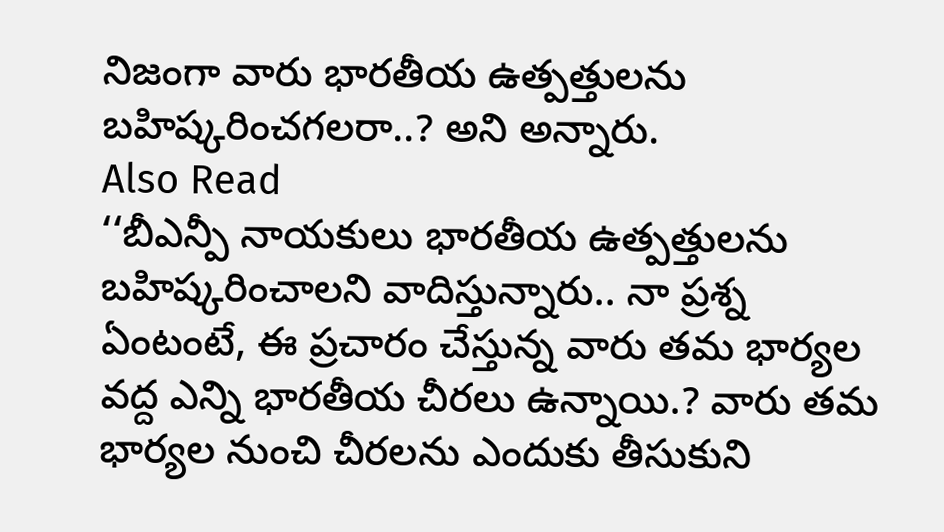నిజంగా వారు భారతీయ ఉత్పత్తులను బహిష్కరించగలరా..? అని అన్నారు.
Also Read
‘‘బీఎన్పీ నాయకులు భారతీయ ఉత్పత్తులను బహిష్కరించాలని వాదిస్తున్నారు.. నా ప్రశ్న ఏంటంటే, ఈ ప్రచారం చేస్తున్న వారు తమ భార్యల వద్ద ఎన్ని భారతీయ చీరలు ఉన్నాయి.? వారు తమ భార్యల నుంచి చీరలను ఎందుకు తీసుకుని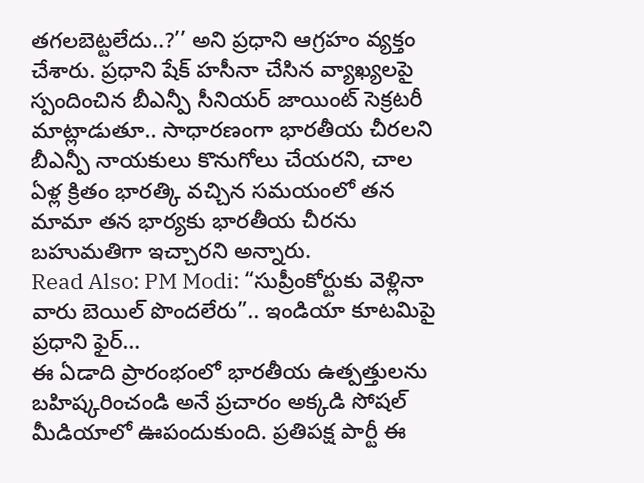తగలబెట్టలేదు..?’’ అని ప్రధాని ఆగ్రహం వ్యక్తం చేశారు. ప్రధాని షేక్ హసీనా చేసిన వ్యాఖ్యలపై స్పందించిన బీఎన్పీ సీనియర్ జాయింట్ సెక్రటరీ మాట్లాడుతూ.. సాధారణంగా భారతీయ చీరలని బీఎన్పీ నాయకులు కొనుగోలు చేయరని, చాల ఏళ్ల క్రితం భారత్కి వచ్చిన సమయంలో తన మామా తన భార్యకు భారతీయ చీరను బహుమతిగా ఇచ్చారని అన్నారు.
Read Also: PM Modi: “సుప్రీంకోర్టుకు వెళ్లినా వారు బెయిల్ పొందలేరు”.. ఇండియా కూటమిపై ప్రధాని ఫైర్…
ఈ ఏడాది ప్రారంభంలో భారతీయ ఉత్పత్తులను బహిష్కరించండి అనే ప్రచారం అక్కడి సోషల్ మీడియాలో ఊపందుకుంది. ప్రతిపక్ష పార్టీ ఈ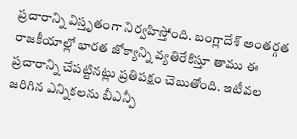ప్రచారాన్ని విస్తృతంగా నిర్వహిస్తోంది. బంగ్లాదేశ్ అంతర్గత రాజకీయాల్లో భారత జోక్యాన్ని వ్యతిరేకిస్తూ తాము ఈ ప్రచారాన్ని చేపట్టినట్లు ప్రతిపక్షం చెబుతోంది. ఇటీవల జరిగిన ఎన్నికలను బీఎన్పీ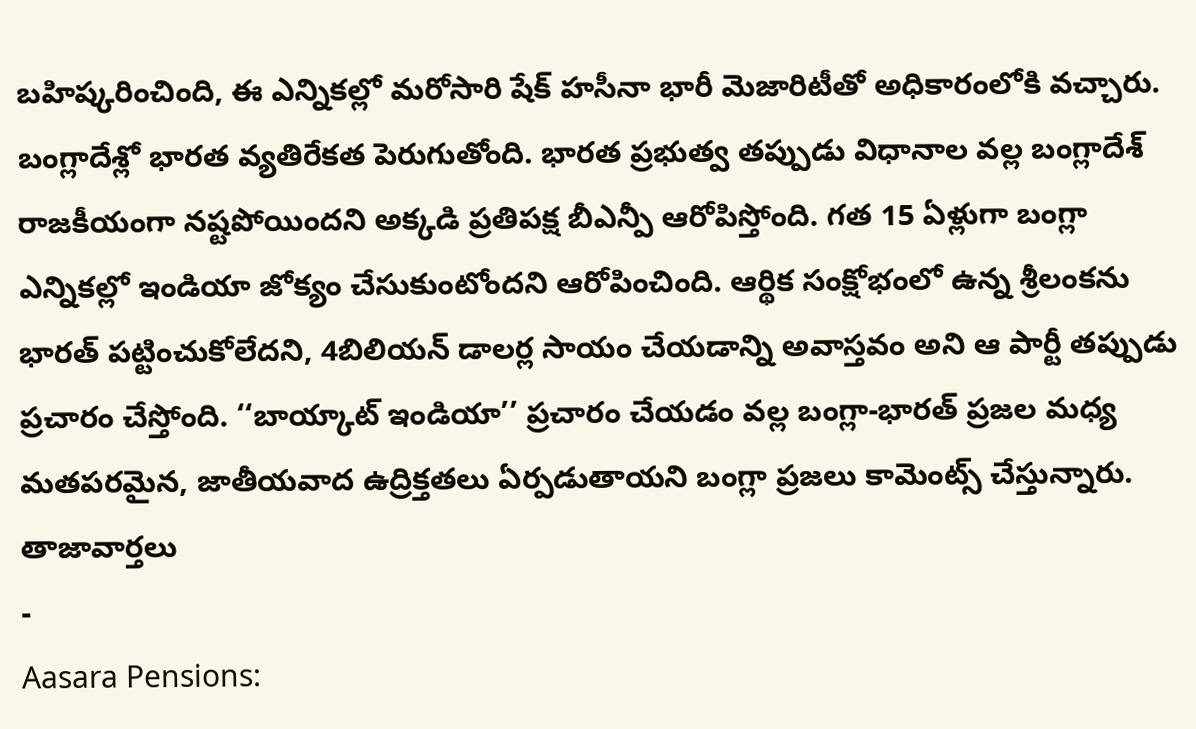బహిష్కరించింది, ఈ ఎన్నికల్లో మరోసారి షేక్ హసీనా భారీ మెజారిటీతో అధికారంలోకి వచ్చారు.
బంగ్లాదేశ్లో భారత వ్యతిరేకత పెరుగుతోంది. భారత ప్రభుత్వ తప్పుడు విధానాల వల్ల బంగ్లాదేశ్ రాజకీయంగా నష్టపోయిందని అక్కడి ప్రతిపక్ష బీఎన్పీ ఆరోపిస్తోంది. గత 15 ఏళ్లుగా బంగ్లా ఎన్నికల్లో ఇండియా జోక్యం చేసుకుంటోందని ఆరోపించింది. ఆర్థిక సంక్షోభంలో ఉన్న శ్రీలంకను భారత్ పట్టించుకోలేదని, 4బిలియన్ డాలర్ల సాయం చేయడాన్ని అవాస్తవం అని ఆ పార్టీ తప్పుడు ప్రచారం చేస్తోంది. ‘‘బాయ్కాట్ ఇండియా’’ ప్రచారం చేయడం వల్ల బంగ్లా-భారత్ ప్రజల మధ్య మతపరమైన, జాతీయవాద ఉద్రిక్తతలు ఏర్పడుతాయని బంగ్లా ప్రజలు కామెంట్స్ చేస్తున్నారు.
తాజావార్తలు
-
Aasara Pensions: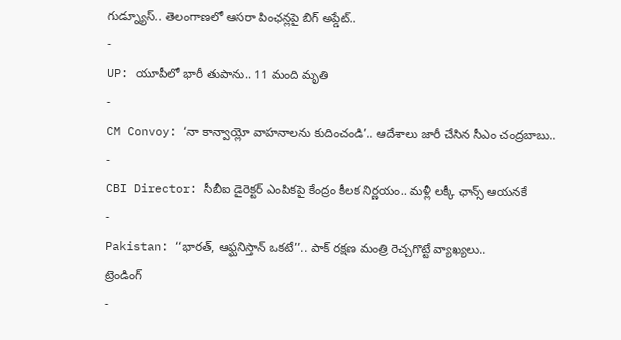గుడ్న్యూస్.. తెలంగాణలో ఆసరా పింఛన్లపై బిగ్ అప్డేట్..
-
UP: యూపీలో భారీ తుపాను.. 11 మంది మృతి
-
CM Convoy: ‘నా కాన్వాయ్లో వాహనాలను కుదించండి’.. ఆదేశాలు జారీ చేసిన సీఎం చంద్రబాబు..
-
CBI Director: సీబీఐ డైరెక్టర్ ఎంపికపై కేంద్రం కీలక నిర్ణయం.. మళ్లీ లక్కీ ఛాన్స్ ఆయనకే
-
Pakistan: ‘‘భారత్, ఆఫ్ఘనిస్తాన్ ఒకటే’’.. పాక్ రక్షణ మంత్రి రెచ్చగొట్టే వ్యాఖ్యలు..
ట్రెండింగ్
-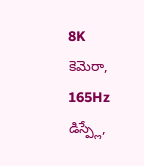8K కెమెరా, 165Hz డిస్ప్లే,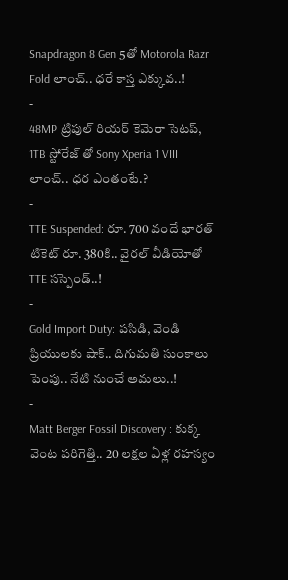Snapdragon 8 Gen 5తో Motorola Razr Fold లాంచ్.. ధరే కాస్త ఎక్కువ..!
-
48MP ట్రిపుల్ రియర్ కెమెరా సెటప్, 1TB స్టోరేజ్ తో Sony Xperia 1 VIII లాంచ్.. ధర ఎంతంటే.?
-
TTE Suspended: రూ. 700 వందే భారత్ టికెట్ రూ. 380కి.. వైరల్ వీడియోతో TTE సస్పెండ్..!
-
Gold Import Duty: పసిడి, వెండి ప్రియులకు షాక్.. దిగుమతి సుంకాలు పెంపు.. నేటి నుంచే అమలు..!
-
Matt Berger Fossil Discovery : కుక్క వెంట పరిగెత్తి.. 20 లక్షల ఏళ్ల రహస్యం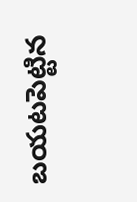బయటపెట్టిన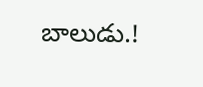బాలుడు.!